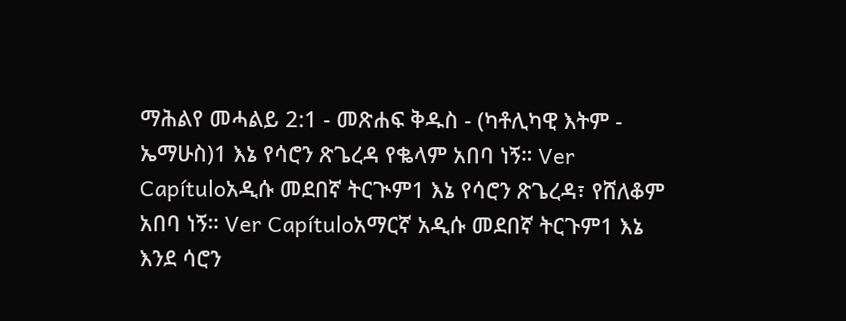ማሕልየ መሓልይ 2:1 - መጽሐፍ ቅዱስ - (ካቶሊካዊ እትም - ኤማሁስ)1 እኔ የሳሮን ጽጌረዳ የቈላም አበባ ነኝ። Ver Capítuloአዲሱ መደበኛ ትርጒም1 እኔ የሳሮን ጽጌረዳ፣ የሸለቆም አበባ ነኝ። Ver Capítuloአማርኛ አዲሱ መደበኛ ትርጉም1 እኔ እንደ ሳሮን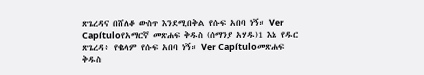ጽጌረዳና በሸለቆ ውስጥ እንደሚበቅል የሱፍ አበባ ነኝ። Ver Capítuloየአማርኛ መጽሐፍ ቅዱስ (ሰማንያ አሃዱ)1 እኔ የዱር ጽጌረዳ፥ የቈላም የሱፍ አበባ ነኝ። Ver Capítuloመጽሐፍ ቅዱስ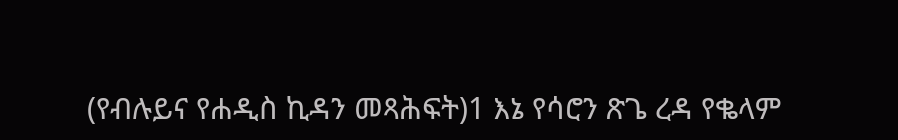(የብሉይና የሐዲስ ኪዳን መጻሕፍት)1 እኔ የሳሮን ጽጌ ረዳ የቈላም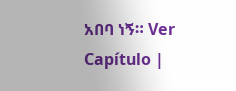አበባ ነኝ። Ver Capítulo |